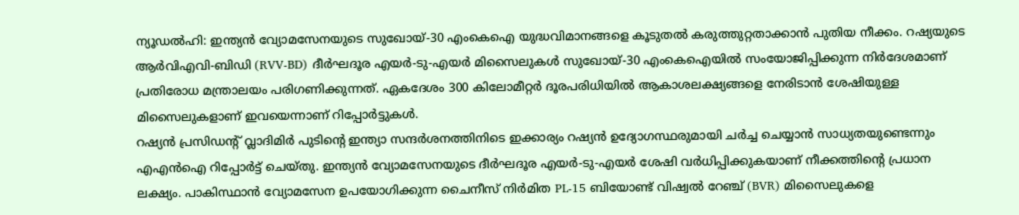ന്യൂഡൽഹി: ഇന്ത്യൻ വ്യോമസേനയുടെ സുഖോയ്-30 എംകെഐ യുദ്ധവിമാനങ്ങളെ കൂടുതൽ കരുത്തുറ്റതാക്കാൻ പുതിയ നീക്കം. റഷ്യയുടെ ആർവിഎവി-ബിഡി (RVV-BD) ദീർഘദൂര എയർ-ടു-എയർ മിസൈലുകൾ സുഖോയ്-30 എംകെഐയിൽ സംയോജിപ്പിക്കുന്ന നിർദേശമാണ് പ്രതിരോധ മന്ത്രാലയം പരിഗണിക്കുന്നത്. ഏകദേശം 300 കിലോമീറ്റർ ദൂരപരിധിയിൽ ആകാശലക്ഷ്യങ്ങളെ നേരിടാൻ ശേഷിയുള്ള മിസൈലുകളാണ് ഇവയെന്നാണ് റിപ്പോർട്ടുകൾ.
റഷ്യൻ പ്രസിഡന്റ് വ്ലാദിമിർ പുടിന്റെ ഇന്ത്യാ സന്ദർശനത്തിനിടെ ഇക്കാര്യം റഷ്യൻ ഉദ്യോഗസ്ഥരുമായി ചർച്ച ചെയ്യാൻ സാധ്യതയുണ്ടെന്നും എഎൻഐ റിപ്പോർട്ട് ചെയ്തു. ഇന്ത്യൻ വ്യോമസേനയുടെ ദീർഘദൂര എയർ-ടു-എയർ ശേഷി വർധിപ്പിക്കുകയാണ് നീക്കത്തിന്റെ പ്രധാന ലക്ഷ്യം. പാകിസ്ഥാൻ വ്യോമസേന ഉപയോഗിക്കുന്ന ചൈനീസ് നിർമിത PL-15 ബിയോണ്ട് വിഷ്വൽ റേഞ്ച് (BVR) മിസൈലുകളെ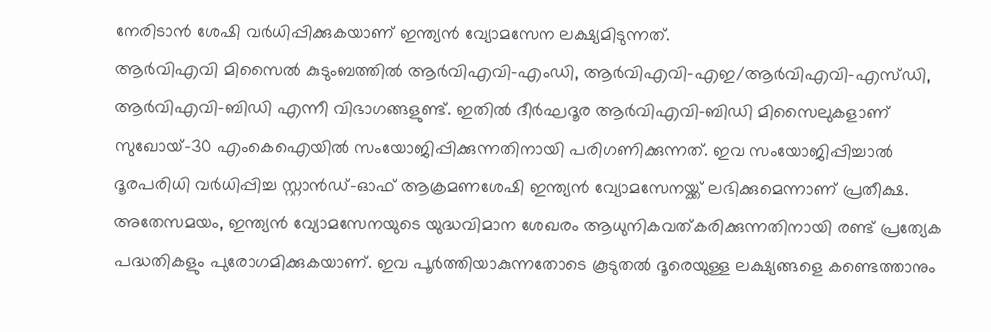നേരിടാൻ ശേഷി വർധിപ്പിക്കുകയാണ് ഇന്ത്യൻ വ്യോമസേന ലക്ഷ്യമിടുന്നത്.
ആർവിഎവി മിസൈൽ കുടുംബത്തിൽ ആർവിഎവി-എംഡി, ആർവിഎവി-എഇ/ആർവിഎവി-എസ്ഡി, ആർവിഎവി-ബിഡി എന്നീ വിഭാഗങ്ങളുണ്ട്. ഇതിൽ ദീർഘദൂര ആർവിഎവി-ബിഡി മിസൈലുകളാണ് സുഖോയ്-30 എംകെഐയിൽ സംയോജിപ്പിക്കുന്നതിനായി പരിഗണിക്കുന്നത്. ഇവ സംയോജിപ്പിച്ചാൽ ദൂരപരിധി വർധിപ്പിച്ച സ്റ്റാൻഡ്-ഓഫ് ആക്രമണശേഷി ഇന്ത്യൻ വ്യോമസേനയ്ക്ക് ലഭിക്കുമെന്നാണ് പ്രതീക്ഷ.
അതേസമയം, ഇന്ത്യൻ വ്യോമസേനയുടെ യുദ്ധവിമാന ശേഖരം ആധുനികവത്കരിക്കുന്നതിനായി രണ്ട് പ്രത്യേക പദ്ധതികളും പുരോഗമിക്കുകയാണ്. ഇവ പൂർത്തിയാകുന്നതോടെ കൂടുതൽ ദൂരെയുള്ള ലക്ഷ്യങ്ങളെ കണ്ടെത്താനും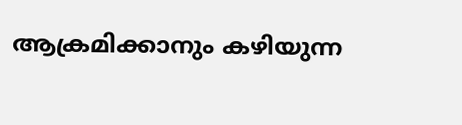ആക്രമിക്കാനും കഴിയുന്ന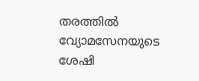തരത്തിൽ വ്യോമസേനയുടെ ശേഷി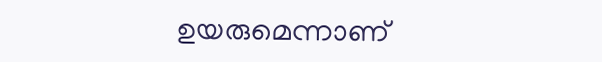ഉയരുമെന്നാണ്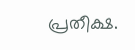പ്രതീക്ഷ.